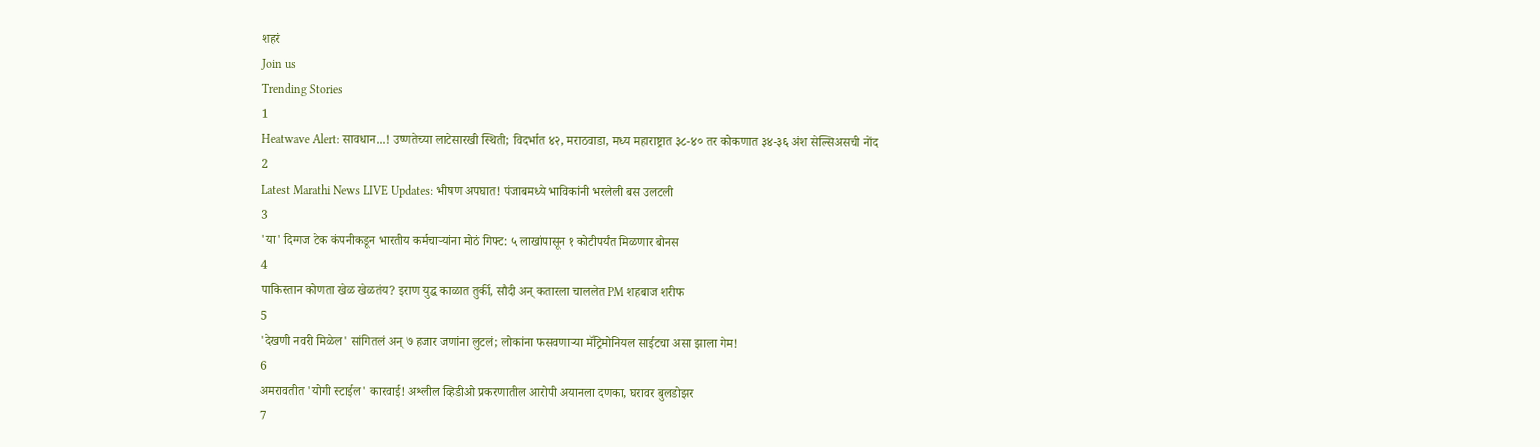शहरं
Join us
Trending Stories
1
Heatwave Alert: सावधान...! उष्णतेच्या लाटेसारखी स्थिती; विदर्भात ४२, मराठवाडा, मध्य महाराष्ट्रात ३८-४० तर कोकणात ३४-३६ अंश सेल्सिअसची नोंद
2
Latest Marathi News LIVE Updates: भीषण अपघात! पंजाबमध्ये भाविकांनी भरलेली बस उलटली
3
'या' दिग्गज टेक कंपनीकडून भारतीय कर्मचाऱ्यांना मोठं गिफ्ट: ५ लाखांपासून १ कोटीपर्यंत मिळणार बोनस
4
पाकिस्तान कोणता खेळ खेळतंय? इराण युद्ध काळात तुर्की, सौदी अन् कतारला चाललेत PM शहबाज शरीफ
5
'देखणी नवरी मिळेल' सांगितलं अन् ७ हजार जणांना लुटलं; लोकांना फसवणाऱ्या मॅट्रिमोनियल साईटचा असा झाला गेम!
6
अमरावतीत 'योगी स्टाईल' कारवाई! अश्लील व्हिडीओ प्रकरणातील आरोपी अयानला दणका, घरावर बुलडोझर
7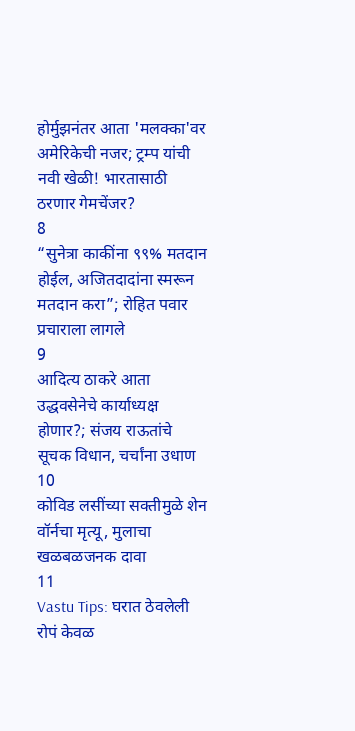होर्मुझनंतर आता 'मलक्का'वर अमेरिकेची नजर; ट्रम्प यांची नवी खेळी! भारतासाठी ठरणार गेमचेंजर?
8
“सुनेत्रा काकींना ९९% मतदान होईल, अजितदादांना स्मरून मतदान करा”; रोहित पवार प्रचाराला लागले
9
आदित्य ठाकरे आता उद्धवसेनेचे कार्याध्यक्ष होणार?; संजय राऊतांचे सूचक विधान, चर्चांना उधाण
10
कोविड लसींच्या सक्तीमुळे शेन वॉर्नचा मृत्यू, मुलाचा खळबळजनक दावा
11
Vastu Tips: घरात ठेवलेली रोपं केवळ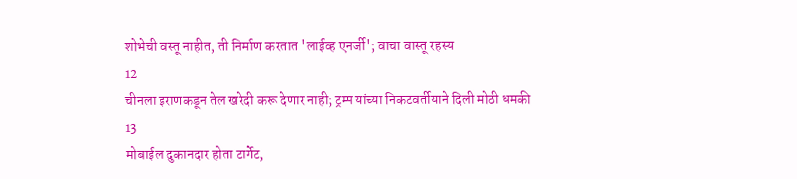शोभेची वस्तू नाहीत, ती निर्माण करतात 'लाईव्ह एनर्जी'; वाचा वास्तू रहस्य
12
चीनला इराणकडून तेल खरेदी करू देणार नाही; ट्रम्प यांच्या निकटवर्तीयाने दिली मोठी धमकी
13
मोबाईल दुकानदार होता टार्गेट,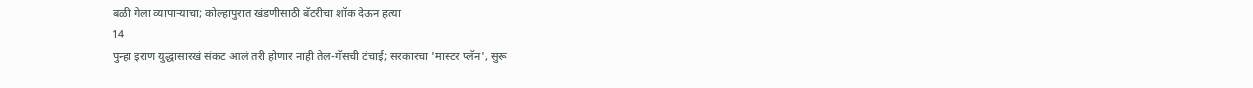बळी गेला व्यापाऱ्याचा; कोल्हापुरात खंडणीसाठी बॅटरीचा शॉक देऊन हत्या
14
पुन्हा इराण युद्धासारखं संकट आलं तरी होणार नाही तेल-गॅसची टंचाई; सरकारचा 'मास्टर प्लॅन', सुरू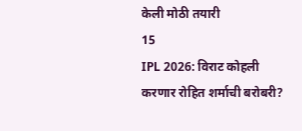केली मोठी तयारी
15
IPL 2026: विराट कोहली करणार रोहित शर्माची बरोबरी?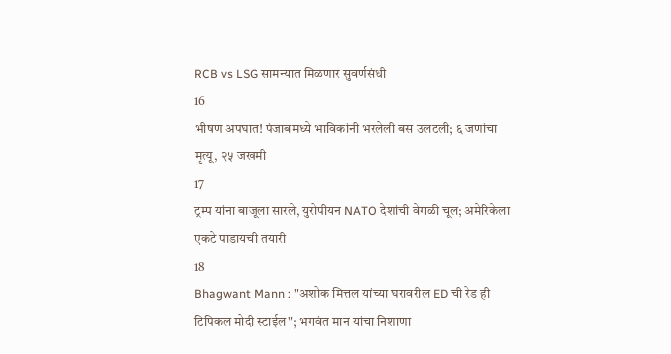RCB vs LSG सामन्यात मिळणार सुवर्णसंधी
16
भीषण अपघात! पंजाबमध्ये भाविकांनी भरलेली बस उलटली; ६ जणांचा मृत्यू, २५ जखमी
17
ट्रम्प यांना बाजूला सारले, युरोपीयन NATO देशांची वेगळी चूल; अमेरिकेला एकटे पाडायची तयारी
18
Bhagwant Mann : "अशोक मित्तल यांच्या घरावरील ED ची रेड ही टिपिकल मोदी स्टाईल"; भगवंत मान यांचा निशाणा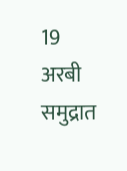19
अरबी समुद्रात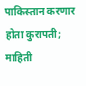पाकिस्तान करणार होता कुरापती; माहिती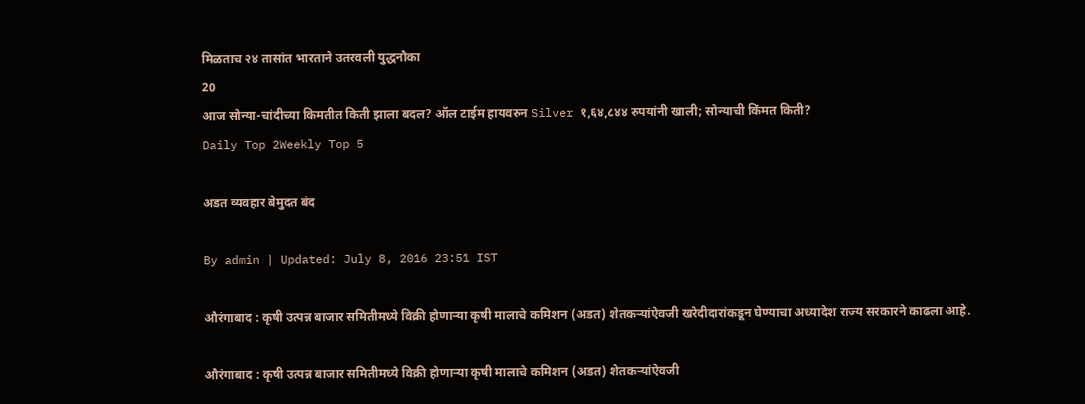मिळताच २४ तासांत भारताने उतरवली युद्धनौका
20
आज सोन्या-चांदीच्या किमतीत किती झाला बदल? ऑल टाईम हायवरुन Silver १,६४,८४४ रुपयांनी खाली; सोन्याची किंमत किती?
Daily Top 2Weekly Top 5

अडत व्यवहार बेमुदत बंद

By admin | Updated: July 8, 2016 23:51 IST

औरंगाबाद : कृषी उत्पन्न बाजार समितीमध्ये विक्री होणाऱ्या कृषी मालाचे कमिशन (अडत) शेतकऱ्यांऐवजी खरेदीदारांकडून घेण्याचा अध्यादेश राज्य सरकारने काढला आहे.

औरंगाबाद : कृषी उत्पन्न बाजार समितीमध्ये विक्री होणाऱ्या कृषी मालाचे कमिशन (अडत) शेतकऱ्यांऐवजी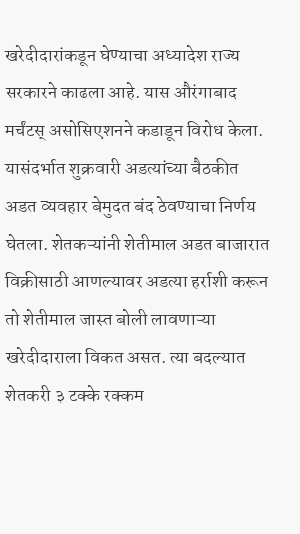खरेदीदारांकडून घेण्याचा अध्यादेश राज्य सरकारने काढला आहे. यास औरंगाबाद मर्चंटस् असोसिएशनने कडाडून विरोध केला. यासंदर्भात शुक्रवारी अडत्यांच्या बैठकीत अडत व्यवहार बेमुदत बंद ठेवण्याचा निर्णय घेतला. शेतकऱ्यांनी शेतीमाल अडत बाजारात विक्रीसाठी आणल्यावर अडत्या हर्राशी करून तो शेतीमाल जास्त बोली लावणाऱ्या खरेदीदाराला विकत असत. त्या बदल्यात शेतकरी ३ टक्के रक्कम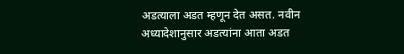अडत्याला अडत म्हणून देत असत. नवीन अध्यादेशानुसार अडत्यांना आता अडत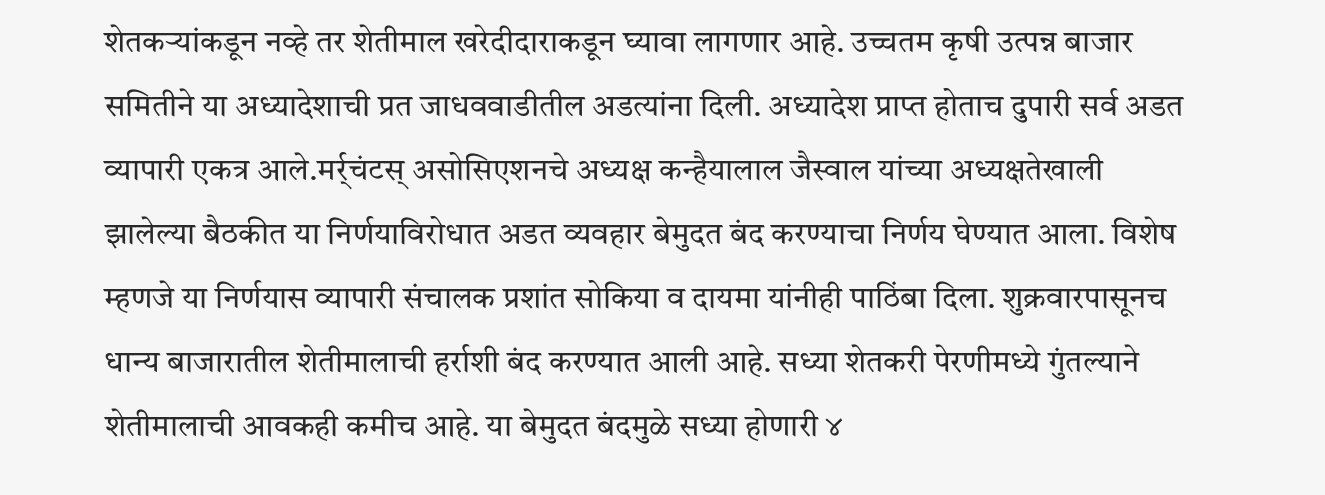शेतकऱ्यांकडून नव्हे तर शेतीमाल खरेदीदाराकडून घ्यावा लागणार आहे. उच्चतम कृषी उत्पन्न बाजार समितीने या अध्यादेशाची प्रत जाधववाडीतील अडत्यांना दिली. अध्यादेश प्राप्त होताच दुपारी सर्व अडत व्यापारी एकत्र आले.मर्र्चंटस् असोसिएशनचे अध्यक्ष कन्हैयालाल जैस्वाल यांच्या अध्यक्षतेखाली झालेल्या बैठकीत या निर्णयाविरोधात अडत व्यवहार बेमुदत बंद करण्याचा निर्णय घेण्यात आला. विशेष म्हणजे या निर्णयास व्यापारी संचालक प्रशांत सोकिया व दायमा यांनीही पाठिंबा दिला. शुक्रवारपासूनच धान्य बाजारातील शेतीमालाची हर्राशी बंद करण्यात आली आहे. सध्या शेतकरी पेरणीमध्ये गुंतल्याने शेतीमालाची आवकही कमीच आहे. या बेमुदत बंदमुळे सध्या होणारी ४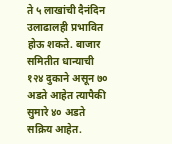ते ५ लाखांची दैनंदिन उलाढालही प्रभावित होऊ शकते. बाजार समितीत धान्याची १२४ दुकाने असून ७० अडते आहेत त्यापैकी सुमारे ४० अडते सक्रिय आहेत.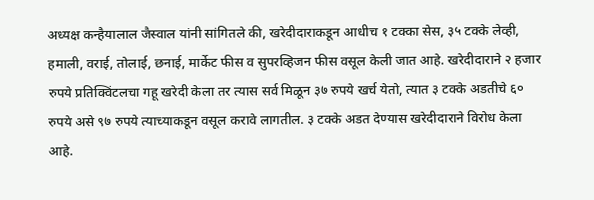अध्यक्ष कन्हैयालाल जैस्वाल यांनी सांगितले की, खरेदीदाराकडून आधीच १ टक्का सेस, ३५ टक्के लेव्ही, हमाली, वराई, तोलाई, छनाई, मार्केट फीस व सुपरव्हिजन फीस वसूल केली जात आहे. खरेदीदाराने २ हजार रुपये प्रतिक्विंटलचा गहू खरेदी केला तर त्यास सर्व मिळून ३७ रुपये खर्च येतो, त्यात ३ टक्के अडतीचे ६० रुपये असे ९७ रुपये त्याच्याकडून वसूल करावे लागतील. ३ टक्के अडत देण्यास खरेदीदाराने विरोध केला आहे.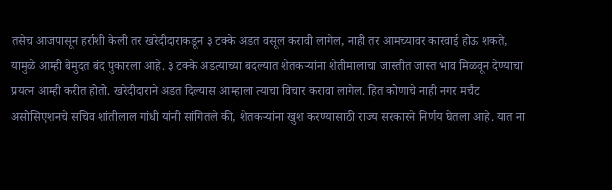तसेच आजपासून हर्राशी केली तर खरेदीदाराकडून ३ टक्के अडत वसूल करावी लागेल, नाही तर आमच्यावर कारवाई होऊ शकते, यामुळे आम्ही बेमुदत बंद पुकारला आहे. ३ टक्के अडत्याच्या बदल्यात शेतकऱ्यांना शेतीमालाचा जास्तीत जास्त भाव मिळवून देण्याचा प्रयत्न आम्ही करीत होतो. खरेदीदाराने अडत दिल्यास आम्हाला त्याचा विचार करावा लागेल. हित कोणाचे नाही नगर मर्चंट असोसिएशनचे सचिव शांतीलाल गांधी यांनी सांगितले की, शेतकऱ्यांना खुश करण्यासाठी राज्य सरकारने निर्णय घेतला आहे. यात ना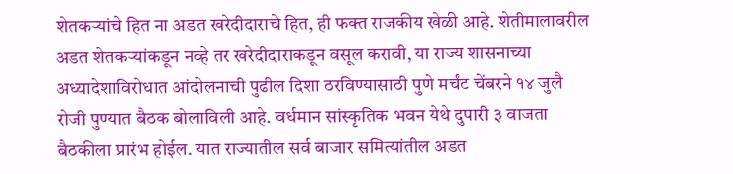शेतकऱ्यांचे हित ना अडत खरेदीदाराचे हित, ही फक्त राजकीय खेळी आहे. शेतीमालावरील अडत शेतकऱ्यांकडून नव्हे तर खरेदीदाराकडून वसूल करावी, या राज्य शासनाच्या अध्यादेशाविरोधात आंदोलनाची पुढील दिशा ठरविण्यासाठी पुणे मर्चंट चेंबरने १४ जुलै रोजी पुण्यात बैठक बोलाविली आहे. वर्धमान सांस्कृतिक भवन येथे दुपारी ३ वाजता बैठकीला प्रारंभ होईल. यात राज्यातील सर्व बाजार समित्यांतील अडत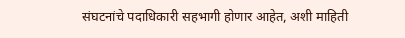संघटनांचे पदाधिकारी सहभागी होणार आहेत, अशी माहिती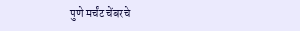पुणे मर्चंट चेंबरचे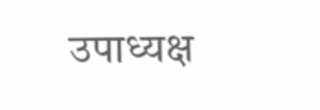उपाध्यक्ष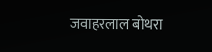जवाहरलाल बोथरा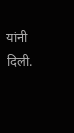यांनी दिली.